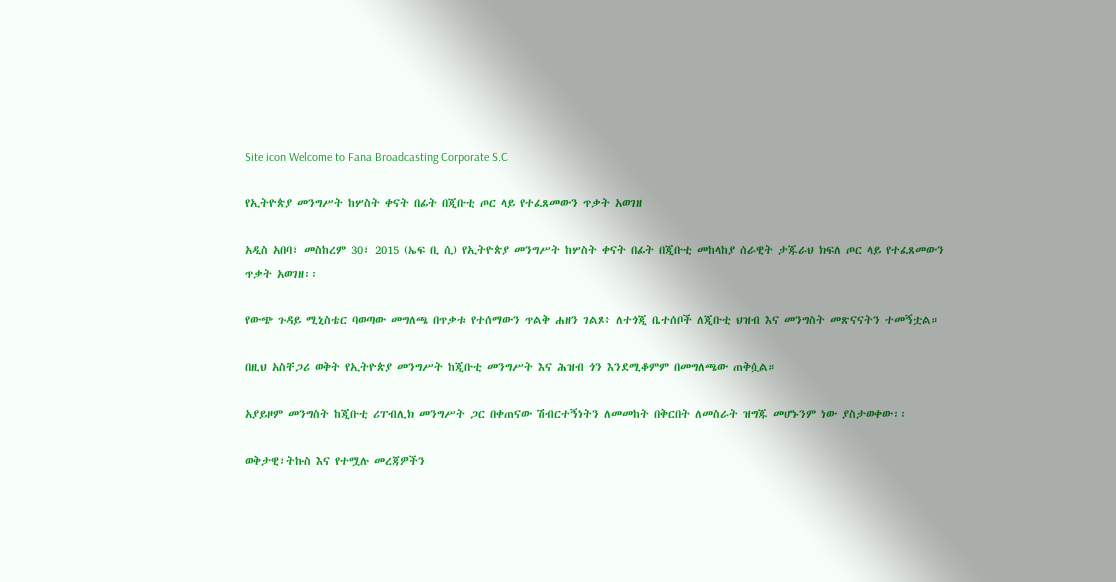Site icon Welcome to Fana Broadcasting Corporate S.C

የኢትዮጵያ መንግሥት ከሦስት ቀናት በፊት በጂቡቲ ጦር ላይ የተፈጸመውን ጥቃት አወገዘ

አዲስ አበባ፣ መስከረም 30፣ 2015 (ኤፍ ቢ ሲ) የኢትዮጵያ መንግሥት ከሦስት ቀናት በፊት በጂቡቲ መከላከያ ሰራዊት ታጁራህ ክፍለ ጦር ላይ የተፈጸመውን ጥቃት አወገዘ፡፡

የውጭ ጉዳይ ሚኒስቴር ባወጣው መግለጫ በጥቃቱ የተሰማውን ጥልቅ ሐዘን ገልጾ፥ ለተጎጂ ቤተሰቦች ለጂቡቲ ህዝብ እና መንግስት መጽናናትን ተመኝቷል።

በዚህ አስቸጋሪ ወቅት የኢትዮጵያ መንግሥት ከጂቡቲ መንግሥት እና ሕዝብ ጎን እንደሚቆምም በመግለጫው ጠቅሷል።

አያይዞም መንግስት ከጂቡቲ ሪፐብሊክ መንግሥት ጋር በቀጠናው ሽብርተኝነትን ለመመከት በቅርበት ለመስራት ዝግጁ መሆኑንም ነው ያስታወቀው፡፡

ወቅታዊ፣ትኩስ እና የተሟሉ መረጃዎችን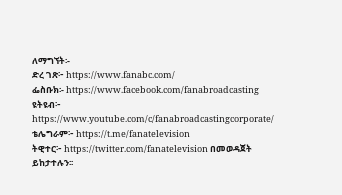ለማግኘት፡-
ድረ ገጽ፦ https://www.fanabc.com/
ፌስቡክ፡- https://www.facebook.com/fanabroadcasting
ዩትዩብ፦ https://www.youtube.com/c/fanabroadcastingcorporate/
ቴሌግራም፦ https://t.me/fanatelevision
ትዊተር፦ https://twitter.com/fanatelevision በመወዳጀት ይከታተሉን፡፡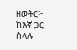ዘወትር፦ ከእኛ ጋር ስላሉ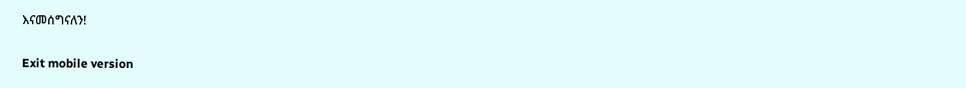እናመሰግናለን!

Exit mobile version